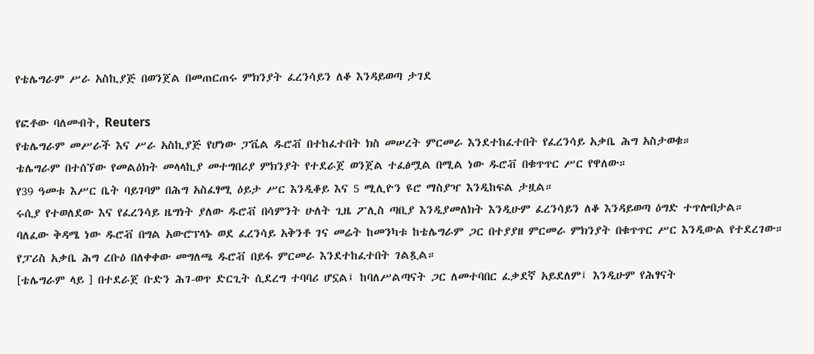የቴሌግራም ሥራ አስኪያጅ በወንጀል በመጠርጠሩ ምክንያት ፈረንሳይን ለቆ እንዳይወጣ ታገደ

የፎቶው ባለመብት, Reuters
የቴሌግራም መሥራች እና ሥራ አስኪያጅ የሆነው ፓቬል ዱሮቭ በተከፈተበት ክስ መሠረት ምርመራ እንደተከፈተበት የፈረንሳይ አቃቤ ሕግ አስታወቁ።
ቴሌግራም በተሰኘው የመልዕክት መላላኪያ መተግበሪያ ምክንያት የተደራጀ ወንጀል ተፈፅሟል በሚል ነው ዱሮቭ በቁጥጥር ሥር የዋለው።
የ39 ዓመቱ እሥር ቤት ባይገባም በሕግ አስፈፃሚ ዕይታ ሥር እንዲቆይ እና 5 ሚሊዮን ዩሮ ማስያዣ እንዲከፍል ታዟል።
ሩሲያ የተወለደው እና የፈረንሳይ ዜግነት ያለው ዱሮቭ በሳምንት ሁለት ጊዜ ፖሊስ ጣቢያ እንዲያመለክት እንዲሁም ፈረንሳይን ለቆ እንዳይወጣ ዕግድ ተጥሎበታል።
ባለፈው ቅዳሜ ነው ዱሮቭ በግል አውሮፕላኑ ወደ ፈረንሳይ አቅንቶ ገና መሬት ከመንካቱ ከቴሌግራም ጋር በተያያዘ ምርመራ ምክንያት በቁጥጥር ሥር እንዲውል የተደረገው።
የፓሪስ አቃቤ ሕግ ረቡዕ በለቀቀው መግለጫ ዱሮቭ በይፋ ምርመራ እንደተከፈተበት ገልጿል።
[ቴሌግራም ላይ ] በተደራጀ ቡድን ሕገ-ወጥ ድርጊት ሲደረግ ተባባሪ ሆኗል፤ ከባለሥልጣናት ጋር ለመተባበር ፈቃደኛ አይደለም፤ እንዲሁም የሕፃናት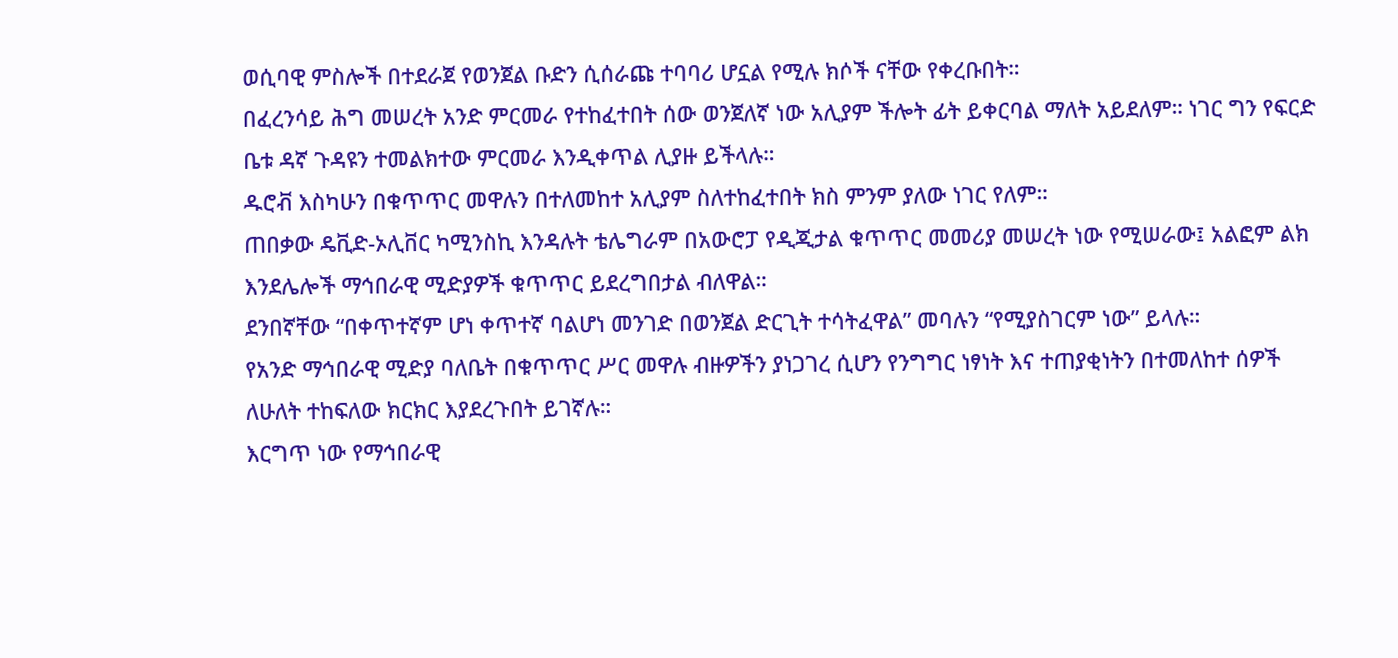ወሲባዊ ምስሎች በተደራጀ የወንጀል ቡድን ሲሰራጩ ተባባሪ ሆኗል የሚሉ ክሶች ናቸው የቀረቡበት።
በፈረንሳይ ሕግ መሠረት አንድ ምርመራ የተከፈተበት ሰው ወንጀለኛ ነው አሊያም ችሎት ፊት ይቀርባል ማለት አይደለም። ነገር ግን የፍርድ ቤቱ ዳኛ ጉዳዩን ተመልክተው ምርመራ እንዲቀጥል ሊያዙ ይችላሉ።
ዱሮቭ እስካሁን በቁጥጥር መዋሉን በተለመከተ አሊያም ስለተከፈተበት ክስ ምንም ያለው ነገር የለም።
ጠበቃው ዴቪድ-ኦሊቨር ካሚንስኪ እንዳሉት ቴሌግራም በአውሮፓ የዲጂታል ቁጥጥር መመሪያ መሠረት ነው የሚሠራው፤ አልፎም ልክ እንደሌሎች ማኅበራዊ ሚድያዎች ቁጥጥር ይደረግበታል ብለዋል።
ደንበኛቸው “በቀጥተኛም ሆነ ቀጥተኛ ባልሆነ መንገድ በወንጀል ድርጊት ተሳትፈዋል” መባሉን “የሚያስገርም ነው” ይላሉ።
የአንድ ማኅበራዊ ሚድያ ባለቤት በቁጥጥር ሥር መዋሉ ብዙዎችን ያነጋገረ ሲሆን የንግግር ነፃነት እና ተጠያቂነትን በተመለከተ ሰዎች ለሁለት ተከፍለው ክርክር እያደረጉበት ይገኛሉ።
እርግጥ ነው የማኅበራዊ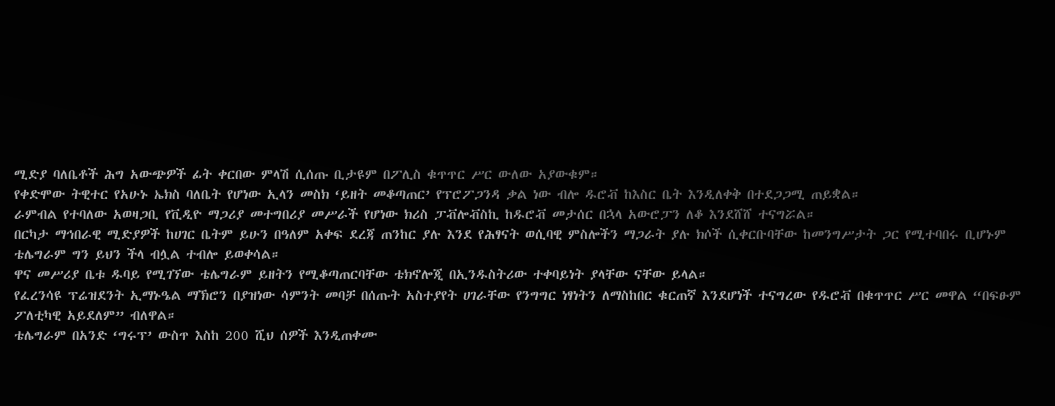ሚድያ ባለቤቶች ሕግ አውጭዎች ፊት ቀርበው ምላሽ ሲሰጡ ቢታዩም በፖሊስ ቁጥጥር ሥር ውለው አያውቁም።
የቀድሞው ትዊተር የአሁኑ ኤክስ ባለቤት የሆነው ኢላን መስክ ‘ይዘት መቆጣጠር’ የፕሮፖጋንዳ ቃል ነው ብሎ ዱሮቭ ከእስር ቤት እንዲለቀቅ በተደጋጋሚ ጠይቋል።
ራምብል የተባለው አወዛጋቢ የቪዲዮ ማጋሪያ መተግበሪያ መሥራች የሆነው ክሪስ ፓቭሎቭስኪ ከዱሮቭ መታሰር በኋላ አውሮፓን ለቆ እንደሸሸ ተናግሯል።
በርካታ ማኅበራዊ ሚድያዎች ከሀገር ቤትም ይሁን በዓለም አቀፍ ደረጃ ጠንከር ያሉ እንደ የሕፃናት ወሲባዊ ምስሎችን ማጋራት ያሉ ክሶች ሲቀርቡባቸው ከመንግሥታት ጋር የሚተባበሩ ቢሆኑም ቴሌግራም ግን ይህን ችላ ብሏል ተብሎ ይወቀሳል።
ዋና መሥሪያ ቤቱ ዱባይ የሚገኘው ቴሌግራም ይዘትን የሚቆጣጠርባቸው ቴክኖሎጂ በኢንዱስትሪው ተቀባይነት ያላቸው ናቸው ይላል።
የፈረንሳዩ ፕሬዝደንት ኢማኑዔል ማኽሮን በያዝነው ሳምንት መባቻ በሰጡት አስተያየት ሀገራቸው የንግግር ነፃነትን ለማስከበር ቁርጠኛ እንደሆነች ተናግረው የዱሮቭ በቁጥጥር ሥር መዋል “በፍፁም ፖለቲካዊ አይደለም” ብለዋል።
ቴሌግራም በአንድ ‘ግሩፕ’ ውስጥ እስከ 200 ሺህ ሰዎች እንዲጠቀሙ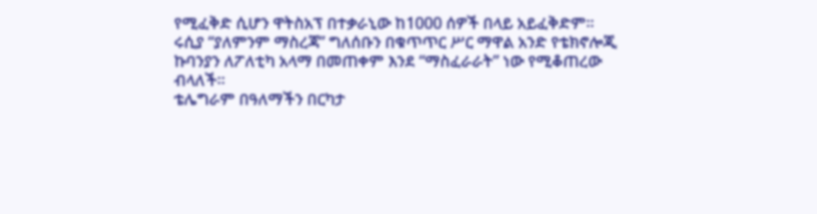የሚፈቅድ ሲሆን ዋትስአፕ በተቃራኒው ከ1000 ሰዎች በላይ አይፈቅድም።
ሩሲያ “ያለምንም ማስረጃ” ግለሰቡን በቁጥጥር ሥር ማዋል አንድ የቴክኖሎጂ ኩባንያን ለፖለቲካ አላማ በመጠቀም እንደ “ማስፈራራት” ነው የሚቆጠረው ብላለች።
ቴሌግራም በዓለማችን በርካታ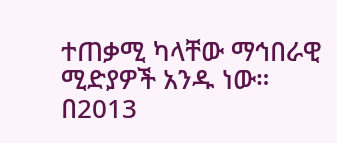ተጠቃሚ ካላቸው ማኅበራዊ ሚድያዎች አንዱ ነው።
በ2013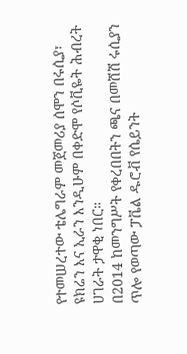የተመሠረተው ቴሌግራም መጀመሪያ ሰሞን በሩሲያ፣ ዩክሬን እና ኢራን እንዲሁም በቀድሞ የሶቪዬት ሕብረት ሀገራት ታዋቂ ነበር።
በ2014 ከመንግሥት የቀረበበትን ጫና በመሸሽ ሩሲያን ጥሎ የወጣው ፓቬል ዱሮቭ የሴይንት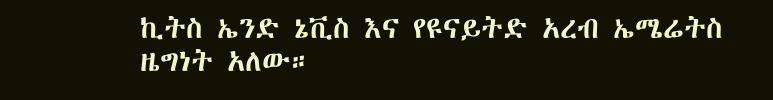ኪትስ ኤንድ ኔቪስ እና የዩናይትድ አረብ ኤሜሬትስ ዜግነት አለው።